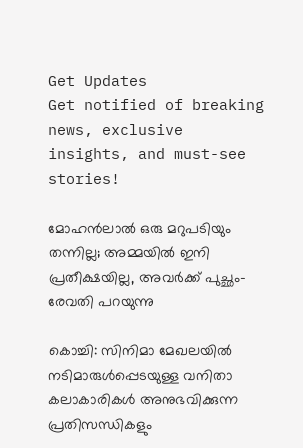Get Updates
Get notified of breaking news, exclusive insights, and must-see stories!

മോഹന്‍ലാല്‍ ഒരു മറുപടിയും തന്നില്ല; അമ്മയില്‍ ഇനി പ്രതീക്ഷയില്ല, അവര്‍ക്ക് പുച്ഛം- രേവതി പറയുന്നു

കൊച്ചി: സിനിമാ മേഖലയില്‍ നടിമാരുള്‍പ്പെടയുള്ള വനിതാ കലാകാരികള്‍ അനുഭവിക്കുന്ന പ്രതിസന്ധികളും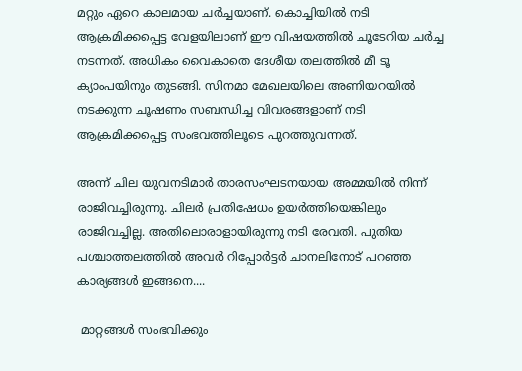മറ്റും ഏറെ കാലമായ ചര്‍ച്ചയാണ്. കൊച്ചിയില്‍ നടി ആക്രമിക്കപ്പെട്ട വേളയിലാണ് ഈ വിഷയത്തില്‍ ചൂടേറിയ ചര്‍ച്ച നടന്നത്. അധികം വൈകാതെ ദേശീയ തലത്തില്‍ മീ ടൂ ക്യാംപയിനും തുടങ്ങി. സിനമാ മേഖലയിലെ അണിയറയില്‍ നടക്കുന്ന ചൂഷണം സബന്ധിച്ച വിവരങ്ങളാണ് നടി ആക്രമിക്കപ്പെട്ട സംഭവത്തിലൂടെ പുറത്തുവന്നത്.

അന്ന് ചില യുവനടിമാര്‍ താരസംഘടനയായ അമ്മയില്‍ നിന്ന് രാജിവച്ചിരുന്നു. ചിലര്‍ പ്രതിഷേധം ഉയര്‍ത്തിയെങ്കിലും രാജിവച്ചില്ല. അതിലൊരാളായിരുന്നു നടി രേവതി. പുതിയ പശ്ചാത്തലത്തില്‍ അവര്‍ റിപ്പോര്‍ട്ടര്‍ ചാനലിനോട് പറഞ്ഞ കാര്യങ്ങള്‍ ഇങ്ങനെ....

 മാറ്റങ്ങള്‍ സംഭവിക്കും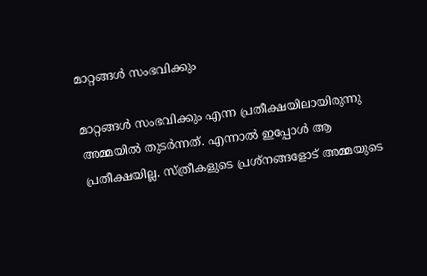മാറ്റങ്ങള്‍ സംഭവിക്കും

മാറ്റങ്ങള്‍ സംഭവിക്കും എന്ന പ്രതീക്ഷയിലായിരുന്നു അമ്മയില്‍ തുടര്‍ന്നത്. എന്നാല്‍ ഇപ്പോള്‍ ആ പ്രതീക്ഷയില്ല. സ്ത്രീകളുടെ പ്രശ്‌നങ്ങളോട് അമ്മയുടെ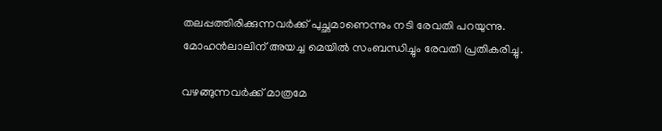തലപ്പത്തിരിക്കുന്നവര്‍ക്ക് പുച്ഛമാണെന്നും നടി രേവതി പറയുന്നു. മോഹന്‍ലാലിന് അയച്ച മെയില്‍ സംബന്ധിച്ചും രേവതി പ്രതികരിച്ചു.

വഴങ്ങുന്നവര്‍ക്ക് മാത്രമേ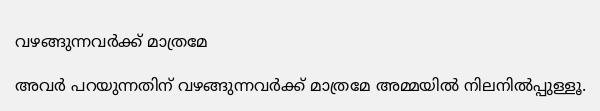വഴങ്ങുന്നവര്‍ക്ക് മാത്രമേ

അവര്‍ പറയുന്നതിന് വഴങ്ങുന്നവര്‍ക്ക് മാത്രമേ അമ്മയില്‍ നിലനില്‍പ്പുള്ളൂ.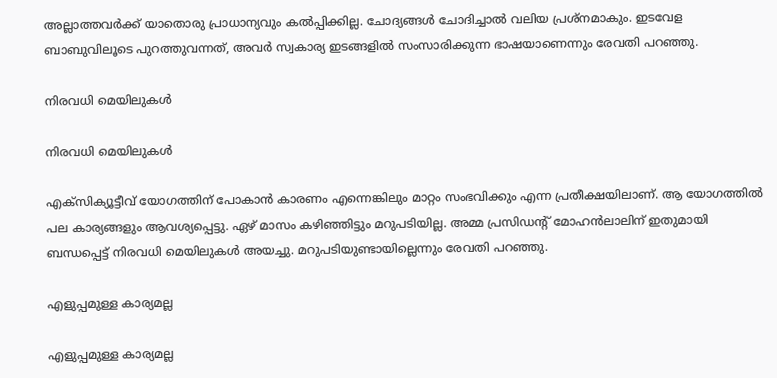അല്ലാത്തവര്‍ക്ക് യാതൊരു പ്രാധാന്യവും കല്‍പ്പിക്കില്ല. ചോദ്യങ്ങള്‍ ചോദിച്ചാല്‍ വലിയ പ്രശ്‌നമാകും. ഇടവേള ബാബുവിലൂടെ പുറത്തുവന്നത്, അവര്‍ സ്വകാര്യ ഇടങ്ങളില്‍ സംസാരിക്കുന്ന ഭാഷയാണെന്നും രേവതി പറഞ്ഞു.

നിരവധി മെയിലുകള്‍

നിരവധി മെയിലുകള്‍

എക്‌സിക്യൂട്ടീവ് യോഗത്തിന് പോകാന്‍ കാരണം എന്നെങ്കിലും മാറ്റം സംഭവിക്കും എന്ന പ്രതീക്ഷയിലാണ്. ആ യോഗത്തില്‍ പല കാര്യങ്ങളും ആവശ്യപ്പെട്ടു. ഏഴ് മാസം കഴിഞ്ഞിട്ടും മറുപടിയില്ല. അമ്മ പ്രസിഡന്റ് മോഹന്‍ലാലിന് ഇതുമായി ബന്ധപ്പെട്ട് നിരവധി മെയിലുകള്‍ അയച്ചു. മറുപടിയുണ്ടായില്ലെന്നും രേവതി പറഞ്ഞു.

എളുപ്പമുള്ള കാര്യമല്ല

എളുപ്പമുള്ള കാര്യമല്ല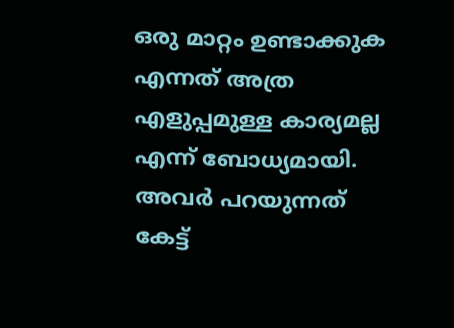ഒരു മാറ്റം ഉണ്ടാക്കുക എന്നത് അത്ര എളുപ്പമുള്ള കാര്യമല്ല എന്ന് ബോധ്യമായി. അവര്‍ പറയുന്നത് കേട്ട്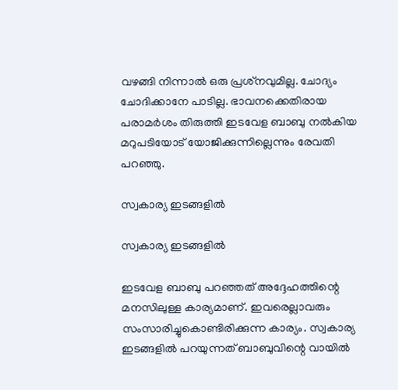വഴങ്ങി നിന്നാല്‍ ഒരു പ്രശ്‌നവുമില്ല. ചോദ്യം ചോദിക്കാനേ പാടില്ല. ഭാവനക്കെതിരായ പരാമര്‍ശം തിരുത്തി ഇടവേള ബാബു നല്‍കിയ മറുപടിയോട് യോജിക്കുന്നില്ലെന്നും രേവതി പറഞ്ഞു.

സ്വകാര്യ ഇടങ്ങളില്‍

സ്വകാര്യ ഇടങ്ങളില്‍

ഇടവേള ബാബു പറഞ്ഞത് അദ്ദേഹത്തിന്റെ മനസിലുള്ള കാര്യമാണ്. ഇവരെല്ലാവരും സംസാരിച്ചുകൊണ്ടിരിക്കുന്ന കാര്യം. സ്വകാര്യ ഇടങ്ങളില്‍ പറയുന്നത് ബാബുവിന്റെ വായില്‍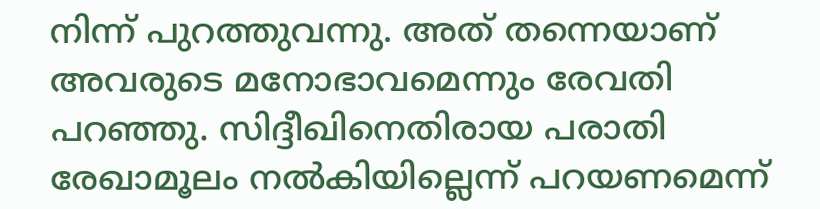നിന്ന് പുറത്തുവന്നു. അത് തന്നെയാണ് അവരുടെ മനോഭാവമെന്നും രേവതി പറഞ്ഞു. സിദ്ദീഖിനെതിരായ പരാതി രേഖാമൂലം നല്‍കിയില്ലെന്ന് പറയണമെന്ന്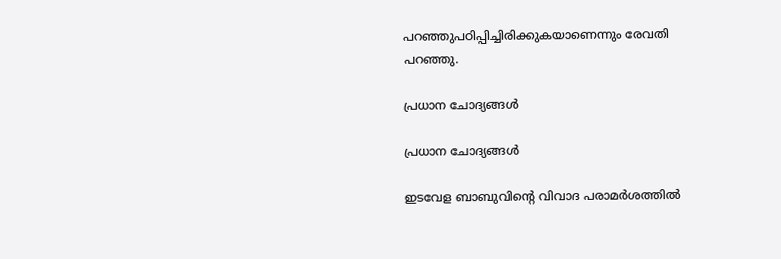പറഞ്ഞുപഠിപ്പിച്ചിരിക്കുകയാണെന്നും രേവതി പറഞ്ഞു.

പ്രധാന ചോദ്യങ്ങള്‍

പ്രധാന ചോദ്യങ്ങള്‍

ഇടവേള ബാബുവിന്റെ വിവാദ പരാമര്‍ശത്തില്‍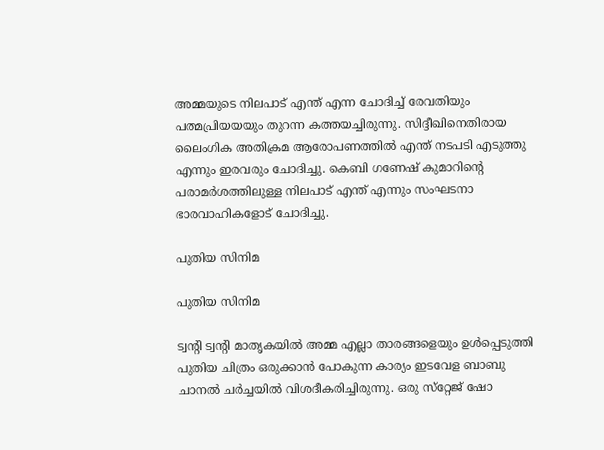അമ്മയുടെ നിലപാട് എന്ത് എന്ന ചോദിച്ച് രേവതിയും പത്മപ്രിയയയും തുറന്ന കത്തയച്ചിരുന്നു. സിദ്ദീഖിനെതിരായ ലൈംഗിക അതിക്രമ ആരോപണത്തില്‍ എന്ത് നടപടി എടുത്തു എന്നും ഇരവരും ചോദിച്ചു. കെബി ഗണേഷ് കുമാറിന്റെ പരാമര്‍ശത്തിലുള്ള നിലപാട് എന്ത് എന്നും സംഘടനാ ഭാരവാഹികളോട് ചോദിച്ചു.

പുതിയ സിനിമ

പുതിയ സിനിമ

ട്വന്റി ട്വന്റി മാതൃകയില്‍ അമ്മ എല്ലാ താരങ്ങളെയും ഉള്‍പ്പെടുത്തി പുതിയ ചിത്രം ഒരുക്കാന്‍ പോകുന്ന കാര്യം ഇടവേള ബാബു ചാനല്‍ ചര്‍ച്ചയില്‍ വിശദീകരിച്ചിരുന്നു. ഒരു സ്‌റ്റേജ് ഷോ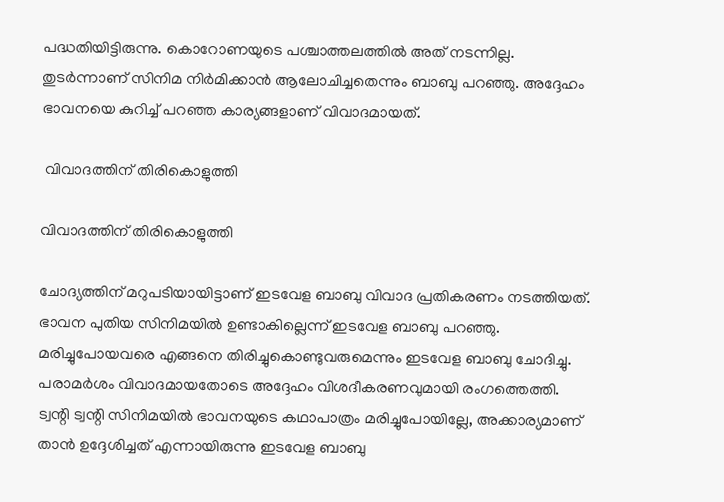പദ്ധതിയിട്ടിരുന്നു. കൊറോണയുടെ പശ്ചാത്തലത്തില്‍ അത് നടന്നില്ല. തുടര്‍ന്നാണ് സിനിമ നിര്‍മിക്കാന്‍ ആലോചിച്ചതെന്നും ബാബു പറഞ്ഞു. അദ്ദേഹം ഭാവനയെ കുറിച്ച് പറഞ്ഞ കാര്യങ്ങളാണ് വിവാദമായത്.

 വിവാദത്തിന് തിരികൊളുത്തി

വിവാദത്തിന് തിരികൊളുത്തി

ചോദ്യത്തിന് മറുപടിയായിട്ടാണ് ഇടവേള ബാബു വിവാദ പ്രതികരണം നടത്തിയത്. ഭാവന പുതിയ സിനിമയില്‍ ഉണ്ടാകില്ലെന്ന് ഇടവേള ബാബു പറഞ്ഞു. മരിച്ചുപോയവരെ എങ്ങനെ തിരിച്ചുകൊണ്ടുവരുമെന്നും ഇടവേള ബാബു ചോദിച്ചു. പരാമര്‍ശം വിവാദമായതോടെ അദ്ദേഹം വിശദീകരണവുമായി രംഗത്തെത്തി. ട്വന്റി ട്വന്റി സിനിമയില്‍ ഭാവനയുടെ കഥാപാത്രം മരിച്ചുപോയില്ലേ, അക്കാര്യമാണ് താന്‍ ഉദ്ദേശിച്ചത് എന്നായിരുന്നു ഇടവേള ബാബു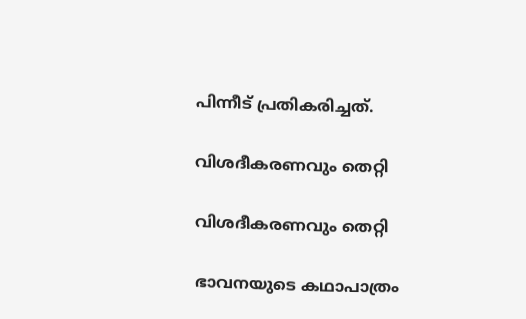പിന്നീട് പ്രതികരിച്ചത്.

വിശദീകരണവും തെറ്റി

വിശദീകരണവും തെറ്റി

ഭാവനയുടെ കഥാപാത്രം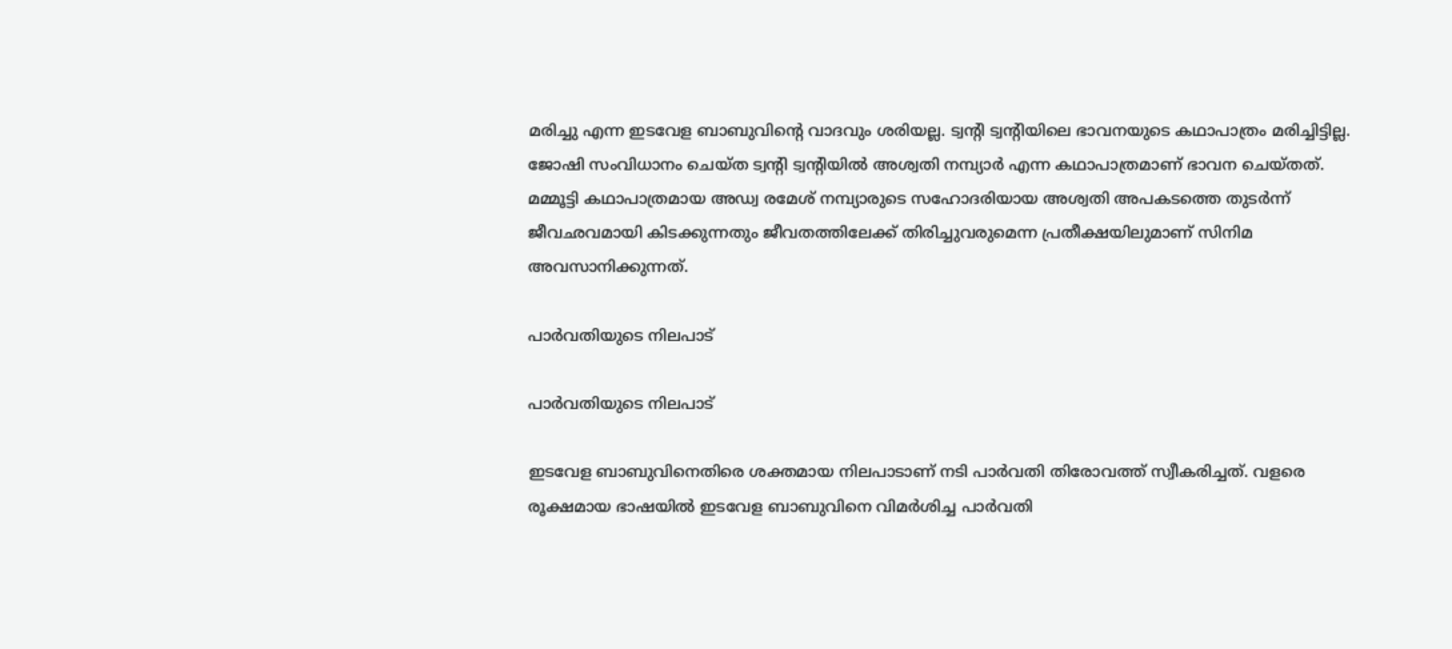മരിച്ചു എന്ന ഇടവേള ബാബുവിന്റെ വാദവും ശരിയല്ല. ട്വന്റി ട്വന്റിയിലെ ഭാവനയുടെ കഥാപാത്രം മരിച്ചിട്ടില്ല. ജോഷി സംവിധാനം ചെയ്ത ട്വന്റി ട്വന്റിയില്‍ അശ്വതി നമ്പ്യാര്‍ എന്ന കഥാപാത്രമാണ് ഭാവന ചെയ്തത്. മമ്മൂട്ടി കഥാപാത്രമായ അഡ്വ രമേശ് നമ്പ്യാരുടെ സഹോദരിയായ അശ്വതി അപകടത്തെ തുടര്‍ന്ന് ജീവഛവമായി കിടക്കുന്നതും ജീവതത്തിലേക്ക് തിരിച്ചുവരുമെന്ന പ്രതീക്ഷയിലുമാണ് സിനിമ അവസാനിക്കുന്നത്.

പാര്‍വതിയുടെ നിലപാട്

പാര്‍വതിയുടെ നിലപാട്

ഇടവേള ബാബുവിനെതിരെ ശക്തമായ നിലപാടാണ് നടി പാര്‍വതി തിരോവത്ത് സ്വീകരിച്ചത്. വളരെ രൂക്ഷമായ ഭാഷയില്‍ ഇടവേള ബാബുവിനെ വിമര്‍ശിച്ച പാര്‍വതി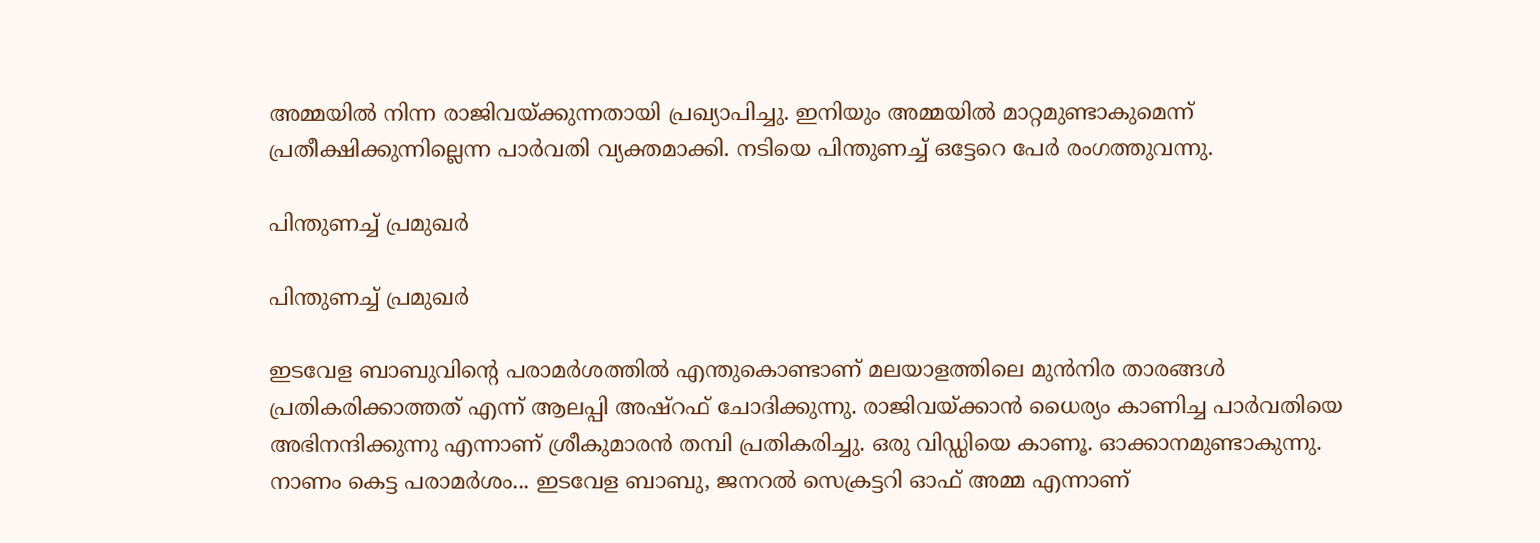അമ്മയില്‍ നിന്ന രാജിവയ്ക്കുന്നതായി പ്രഖ്യാപിച്ചു. ഇനിയും അമ്മയില്‍ മാറ്റമുണ്ടാകുമെന്ന് പ്രതീക്ഷിക്കുന്നില്ലെന്ന പാര്‍വതി വ്യക്തമാക്കി. നടിയെ പിന്തുണച്ച് ഒട്ടേറെ പേര്‍ രംഗത്തുവന്നു.

പിന്തുണച്ച് പ്രമുഖര്‍

പിന്തുണച്ച് പ്രമുഖര്‍

ഇടവേള ബാബുവിന്റെ പരാമര്‍ശത്തില്‍ എന്തുകൊണ്ടാണ് മലയാളത്തിലെ മുന്‍നിര താരങ്ങള്‍ പ്രതികരിക്കാത്തത് എന്ന് ആലപ്പി അഷ്‌റഫ് ചോദിക്കുന്നു. രാജിവയ്ക്കാന്‍ ധൈര്യം കാണിച്ച പാര്‍വതിയെ അഭിനന്ദിക്കുന്നു എന്നാണ് ശ്രീകുമാരന്‍ തമ്പി പ്രതികരിച്ചു. ഒരു വിഡ്ഡിയെ കാണൂ. ഓക്കാനമുണ്ടാകുന്നു. നാണം കെട്ട പരാമര്‍ശം... ഇടവേള ബാബു, ജനറല്‍ സെക്രട്ടറി ഓഫ് അമ്മ എന്നാണ്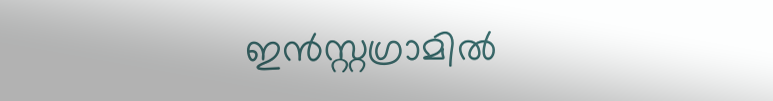ഇന്‍സ്റ്റഗ്രാമില്‍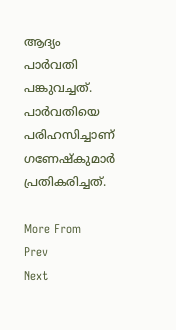ആദ്യം പാര്‍വതി പങ്കുവച്ചത്. പാര്‍വതിയെ പരിഹസിച്ചാണ് ഗണേഷ്‌കുമാര്‍ പ്രതികരിച്ചത്.

More From
Prev
Next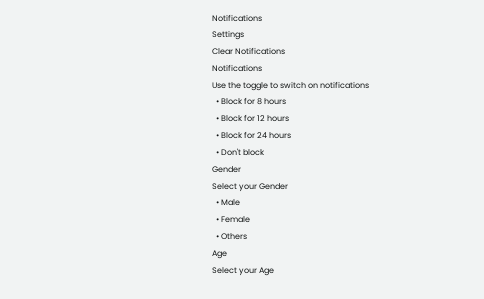Notifications
Settings
Clear Notifications
Notifications
Use the toggle to switch on notifications
  • Block for 8 hours
  • Block for 12 hours
  • Block for 24 hours
  • Don't block
Gender
Select your Gender
  • Male
  • Female
  • Others
Age
Select your Age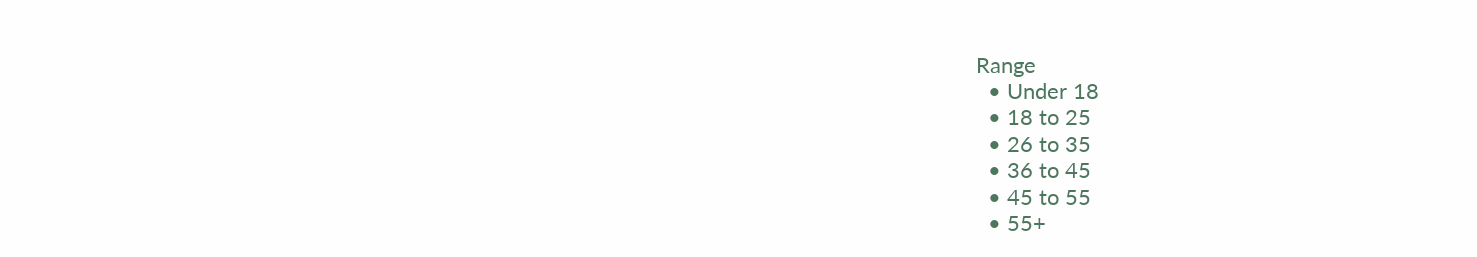Range
  • Under 18
  • 18 to 25
  • 26 to 35
  • 36 to 45
  • 45 to 55
  • 55+